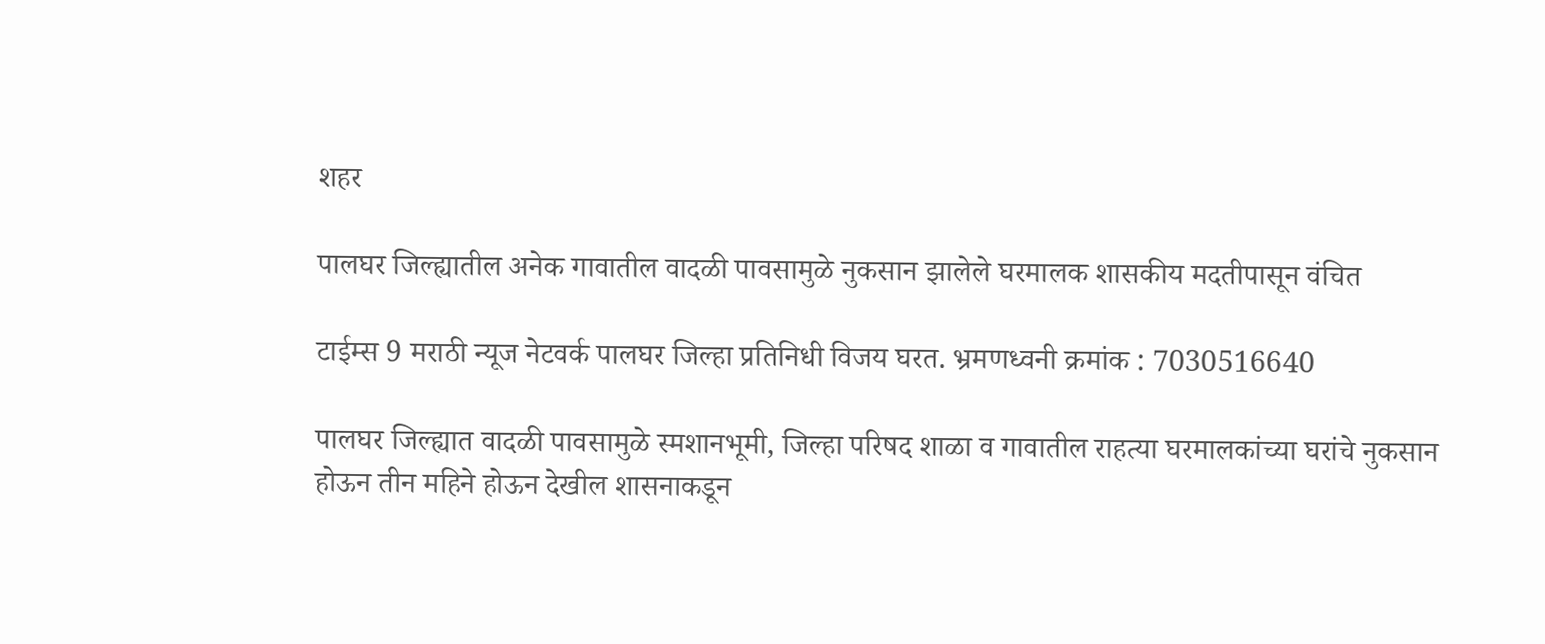शहर

पालघर जिल्ह्यातील अनेक गावातील वादळी पावसामुळे नुकसान झालेले घरमालक शासकीय मदतीपासून वंचित

टाईम्स 9 मराठी न्यूज नेटवर्क पालघर जिल्हा प्रतिनिधी विजय घरत. भ्रमणध्वनी क्रमांक : 7030516640

पालघर जिल्ह्यात वादळी पावसामुळे स्मशानभूमी, जिल्हा परिषद शाळा व गावातील राहत्या घरमालकांच्या घरांचे नुकसान होऊन तीन महिने होऊन देखील शासनाकडून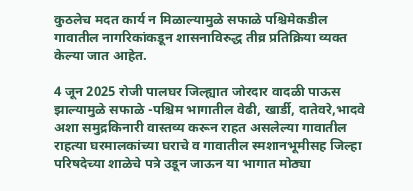कुठलेच मदत कार्य न मिळाल्यामुळे सफाळे पश्चिमेकडील गावातील नागरिकांकडून शासनाविरुद्ध तीव्र प्रतिक्रिया व्यक्त केल्या जात आहेत.

4 जून 2025 रोजी पालघर जिल्ह्यात जोरदार वादळी पाऊस झाल्यामुळे सफाळे -पश्चिम भागातील वेढी, खार्डी, दातेवरे,भादवे अशा समुद्रकिनारी वास्तव्य करून राहत असलेल्या गावातील राहत्या घरमालकांच्या घराचे व गावातील स्मशानभूमीसह जिल्हा परिषदेच्या शाळेचे पत्रे उडून जाऊन या भागात मोठ्या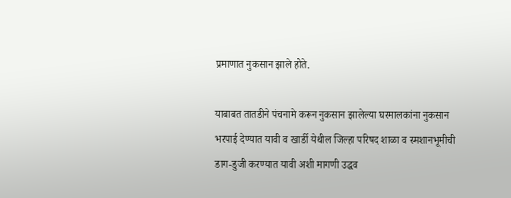प्रमाणात नुकसान झाले होते.

याबाबत तातडीने पंचनामे करून नुकसान झालेल्या घरमालकांना नुकसान भरपाई देण्यात यावी व खार्डी येथील जिल्हा परिषद शाळा व स्मशानभूमीची डाग-डुजी करण्यात यावी अशी मागणी उद्धव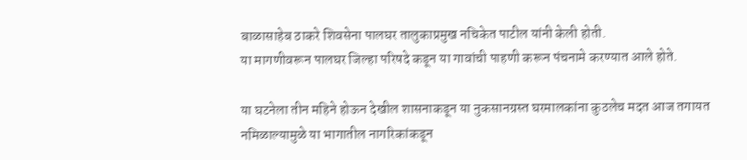बाळासाहेब ठाकरे शिवसेना पालघर तालुकाप्रमुख नचिकेत पाटील यांनी केली होती.
या मागणीवरून पालघर जिल्हा परिषदे कडून या गावांची पाहणी करून पंचनामे करण्यात आले होते.

या घटनेला तीन महिने होऊन देखील शासनाकडून या नुकसानग्रस्त घरमालकांना कुठलेच मदत आज तगायत नमिळाल्यामुळे या भागातील नागरिकांकडून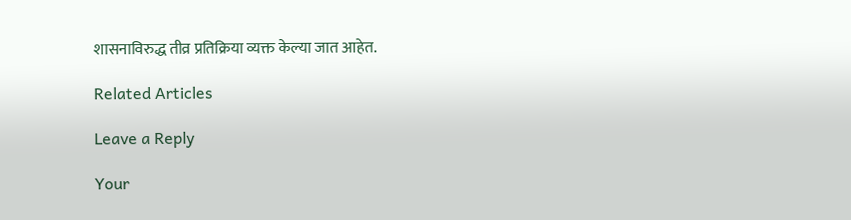शासनाविरुद्ध तीव्र प्रतिक्रिया व्यक्त केल्या जात आहेत.

Related Articles

Leave a Reply

Your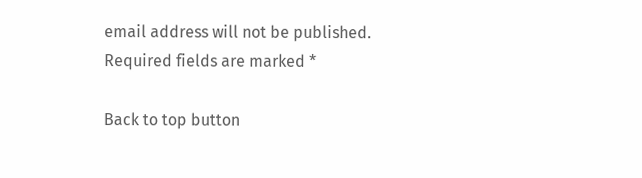email address will not be published. Required fields are marked *

Back to top button